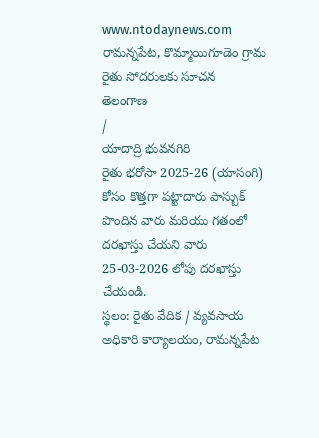www.ntodaynews.com
రామన్నపేట, కొమ్మాయిగూడెం గ్రామ రైతు సోదరులకు సూచన
తెలంగాణ
/
యాదాద్రి భువనగిరి
రైతు భరోసా 2025-26 (యాసంగి) కోసం కొత్తగా పట్టాదారు పాస్బుక్ పొందిన వారు మరియు గతంలో దరఖాస్తు చేయని వారు
25-03-2026 లోపు దరఖాస్తు చేయండి.
స్థలం: రైతు వేదిక / వ్యవసాయ అధికారి కార్యాలయం, రామన్నపేట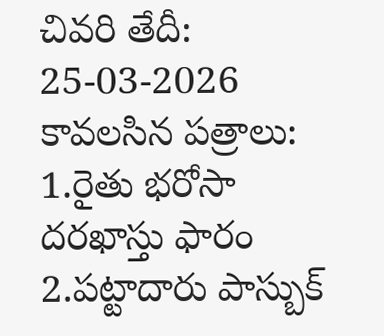చివరి తేదీ: 25-03-2026
కావలసిన పత్రాలు:
1.రైతు భరోసా దరఖాస్తు ఫారం
2.పట్టాదారు పాస్బుక్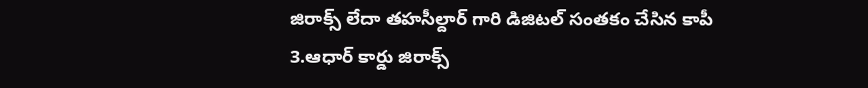జిరాక్స్ లేదా తహసీల్దార్ గారి డిజిటల్ సంతకం చేసిన కాపీ
3.ఆధార్ కార్డు జిరాక్స్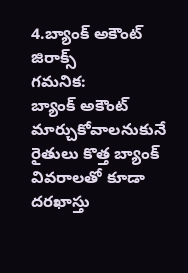4.బ్యాంక్ అకౌంట్ జిరాక్స్
గమనిక:
బ్యాంక్ అకౌంట్ మార్చుకోవాలనుకునే రైతులు కొత్త బ్యాంక్ వివరాలతో కూడా దరఖాస్తు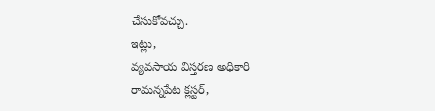చేసుకోవచ్చు.
ఇట్లు,
వ్యవసాయ విస్తరణ అధికారి
రామన్నపేట క్లస్టర్,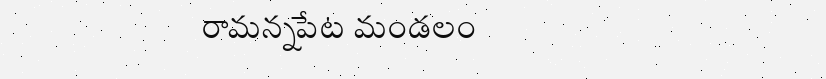రామన్నపేట మండలం